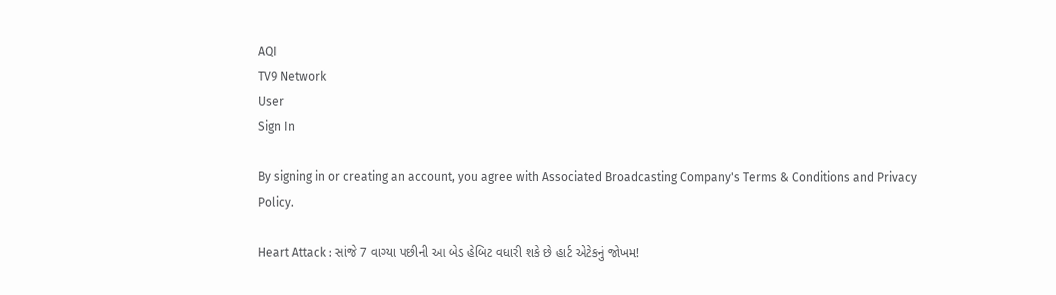AQI
TV9 Network
User
Sign In

By signing in or creating an account, you agree with Associated Broadcasting Company's Terms & Conditions and Privacy Policy.

Heart Attack : સાંજે 7 વાગ્યા પછીની આ બેડ હેબિટ વધારી શકે છે હાર્ટ એટેકનું જોખમ!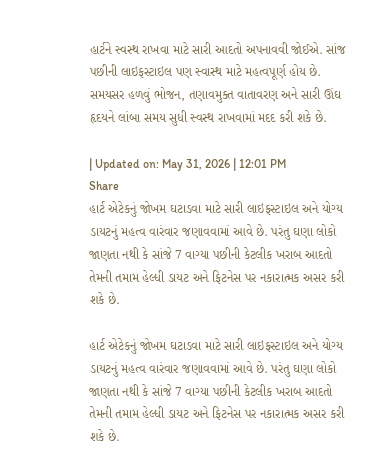હાર્ટને સ્વસ્થ રાખવા માટે સારી આદતો અપનાવવી જોઈએ. સાંજ પછીની લાઇફસ્ટાઇલ પણ સ્વાસ્થ માટે મહત્વપૂર્ણ હોય છે. સમયસર હળવું ભોજન, તણાવમુક્ત વાતાવરણ અને સારી ઊંઘ હૃદયને લાંબા સમય સુધી સ્વસ્થ રાખવામાં મદદ કરી શકે છે.

| Updated on: May 31, 2026 | 12:01 PM
Share
હાર્ટ એટેકનું જોખમ ઘટાડવા માટે સારી લાઇફસ્ટાઇલ અને યોગ્ય ડાયટનું મહત્વ વારંવાર જણાવવામાં આવે છે. પરંતુ ઘણા લોકો જાણતા નથી કે સાંજે 7 વાગ્યા પછીની કેટલીક ખરાબ આદતો તેમની તમામ હેલ્ધી ડાયટ અને ફિટનેસ પર નકારાત્મક અસર કરી શકે છે.

હાર્ટ એટેકનું જોખમ ઘટાડવા માટે સારી લાઇફસ્ટાઇલ અને યોગ્ય ડાયટનું મહત્વ વારંવાર જણાવવામાં આવે છે. પરંતુ ઘણા લોકો જાણતા નથી કે સાંજે 7 વાગ્યા પછીની કેટલીક ખરાબ આદતો તેમની તમામ હેલ્ધી ડાયટ અને ફિટનેસ પર નકારાત્મક અસર કરી શકે છે.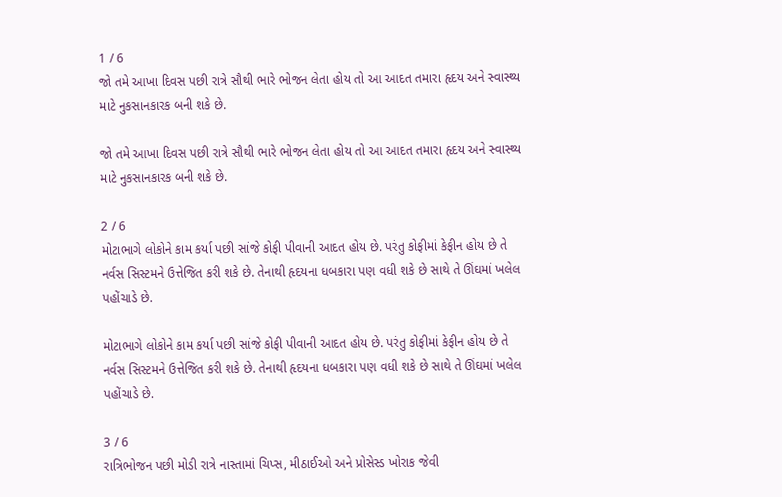1 / 6
જો તમે આખા દિવસ પછી રાત્રે સૌથી ભારે ભોજન લેતા હોય તો આ આદત તમારા હૃદય અને સ્વાસ્થ્ય માટે નુકસાનકારક બની શકે છે.

જો તમે આખા દિવસ પછી રાત્રે સૌથી ભારે ભોજન લેતા હોય તો આ આદત તમારા હૃદય અને સ્વાસ્થ્ય માટે નુકસાનકારક બની શકે છે.

2 / 6
મોટાભાગે લોકોને કામ કર્યા પછી સાંજે કોફી પીવાની આદત હોય છે. પરંતુ કોફીમાં કેફીન હોય છે તે નર્વસ સિસ્ટમને ઉત્તેજિત કરી શકે છે. તેનાથી હૃદયના ધબકારા પણ વધી શકે છે સાથે તે ઊંઘમાં ખલેલ પહોંચાડે છે.

મોટાભાગે લોકોને કામ કર્યા પછી સાંજે કોફી પીવાની આદત હોય છે. પરંતુ કોફીમાં કેફીન હોય છે તે નર્વસ સિસ્ટમને ઉત્તેજિત કરી શકે છે. તેનાથી હૃદયના ધબકારા પણ વધી શકે છે સાથે તે ઊંઘમાં ખલેલ પહોંચાડે છે.

3 / 6
રાત્રિભોજન પછી મોડી રાત્રે નાસ્તામાં ચિપ્સ, મીઠાઈઓ અને પ્રોસેસ્ડ ખોરાક જેવી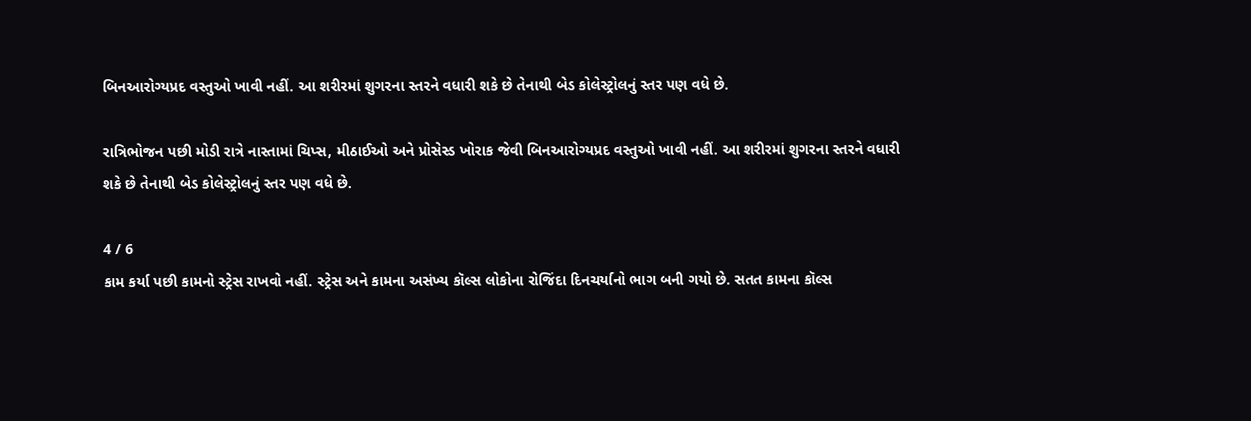બિનઆરોગ્યપ્રદ વસ્તુઓ ખાવી નહીં. આ શરીરમાં શુગરના સ્તરને વધારી શકે છે તેનાથી બેડ કોલેસ્ટ્રોલનું સ્તર પણ વધે છે.

રાત્રિભોજન પછી મોડી રાત્રે નાસ્તામાં ચિપ્સ, મીઠાઈઓ અને પ્રોસેસ્ડ ખોરાક જેવી બિનઆરોગ્યપ્રદ વસ્તુઓ ખાવી નહીં. આ શરીરમાં શુગરના સ્તરને વધારી શકે છે તેનાથી બેડ કોલેસ્ટ્રોલનું સ્તર પણ વધે છે.

4 / 6
કામ કર્યા પછી કામનો સ્ટ્રેસ રાખવો નહીં. સ્ટ્રેસ અને કામના અસંખ્ય કૉલ્સ લોકોના રોજિંદા દિનચર્યાનો ભાગ બની ગયો છે. સતત કામના કૉલ્સ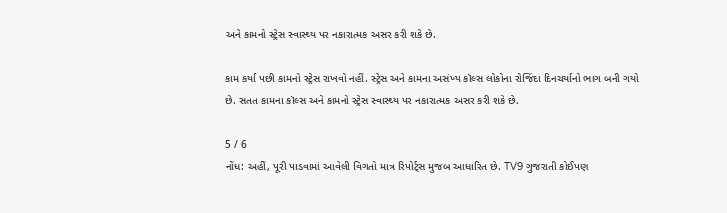અને કામનો સ્ટ્રેસ સ્વાસ્થ્ય પર નકારાત્મક અસર કરી શકે છે.

કામ કર્યા પછી કામનો સ્ટ્રેસ રાખવો નહીં. સ્ટ્રેસ અને કામના અસંખ્ય કૉલ્સ લોકોના રોજિંદા દિનચર્યાનો ભાગ બની ગયો છે. સતત કામના કૉલ્સ અને કામનો સ્ટ્રેસ સ્વાસ્થ્ય પર નકારાત્મક અસર કરી શકે છે.

5 / 6
નોંધ: અહીં, પૂરી પાડવામાં આવેલી વિગતો માત્ર રિપોર્ટ્સ મુજબ આધારિત છે. TV9 ગુજરાતી કોઈપણ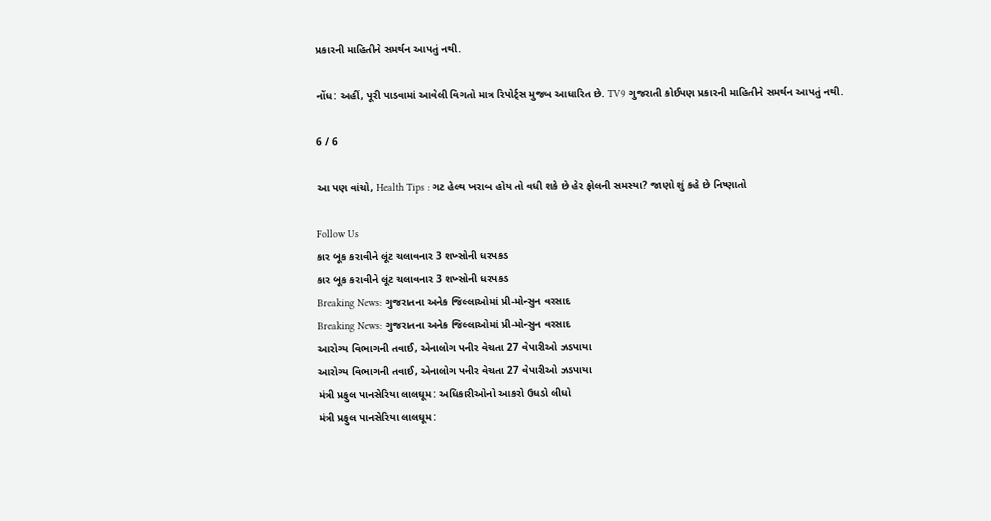પ્રકારની માહિતીને સમર્થન આપતું નથી.

નોંધ: અહીં, પૂરી પાડવામાં આવેલી વિગતો માત્ર રિપોર્ટ્સ મુજબ આધારિત છે. TV9 ગુજરાતી કોઈપણ પ્રકારની માહિતીને સમર્થન આપતું નથી.

6 / 6

આ પણ વાંચો, Health Tips : ગટ હેલ્થ ખરાબ હોય તો વધી શકે છે હેર ફોલની સમસ્યા? જાણો શું કહે છે નિષ્ણાતો

Follow Us
કાર બૂક કરાવીને લૂંટ ચલાવનાર 3 શખ્સોની ધરપકડ
કાર બૂક કરાવીને લૂંટ ચલાવનાર 3 શખ્સોની ધરપકડ
Breaking News: ગુજરાતના અનેક જિલ્લાઓમાં પ્રી-મોન્સુન વરસાદ
Breaking News: ગુજરાતના અનેક જિલ્લાઓમાં પ્રી-મોન્સુન વરસાદ
આરોગ્ય વિભાગની તવાઈ, એનાલોગ પનીર વેચતા 27 વેપારીઓ ઝડપાયા
આરોગ્ય વિભાગની તવાઈ, એનાલોગ પનીર વેચતા 27 વેપારીઓ ઝડપાયા
મંત્રી પ્રફુલ પાનસેરિયા લાલઘૂમ: અધિકારીઓનો આકરો ઉધડો લીધો
મંત્રી પ્રફુલ પાનસેરિયા લાલઘૂમ: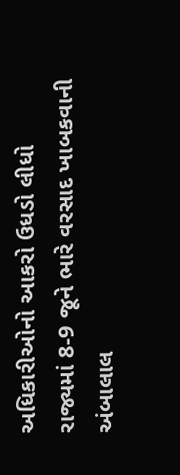અધિકારીઓનો આકરો ઉધડો લીધો
રાજ્યમાં 8-9 જૂને ભારે વરસાદ ખાબકવાની અંબાલાલ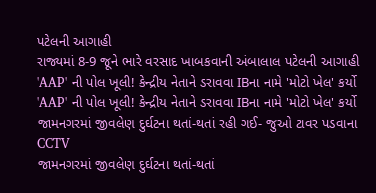પટેલની આગાહી
રાજ્યમાં 8-9 જૂને ભારે વરસાદ ખાબકવાની અંબાલાલ પટેલની આગાહી
'AAP' ની પોલ ખૂલી! કેન્દ્રીય નેતાને ડરાવવા IBના નામે 'મોટો ખેલ' કર્યો
'AAP' ની પોલ ખૂલી! કેન્દ્રીય નેતાને ડરાવવા IBના નામે 'મોટો ખેલ' કર્યો
જામનગરમાં જીવલેણ દુર્ઘટના થતાં-થતાં રહી ગઈ- જુઓ ટાવર પડવાના CCTV
જામનગરમાં જીવલેણ દુર્ઘટના થતાં-થતાં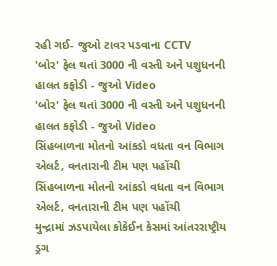રહી ગઈ- જુઓ ટાવર પડવાના CCTV
'બોર' ફેલ થતાં 3000 ની વસ્તી અને પશુધનની હાલત કફોડી - જુઓ Video
'બોર' ફેલ થતાં 3000 ની વસ્તી અને પશુધનની હાલત કફોડી - જુઓ Video
સિંહબાળના મોતનો આંકડો વધતા વન વિભાગ એલર્ટ, વનતારાની ટીમ પણ પહોંચી
સિંહબાળના મોતનો આંકડો વધતા વન વિભાગ એલર્ટ, વનતારાની ટીમ પણ પહોંચી
મુન્દ્રામાં ઝડપાયેલા કોકેઈન કેસમાં આંતરરાષ્ટ્રીય ડ્રગ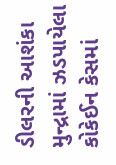ડીલરની આશંકા
મુન્દ્રામાં ઝડપાયેલા કોકેઈન કેસમાં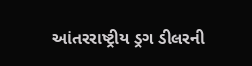આંતરરાષ્ટ્રીય ડ્રગ ડીલરની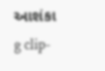આશંકા
g clip-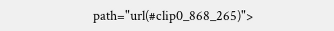path="url(#clip0_868_265)">